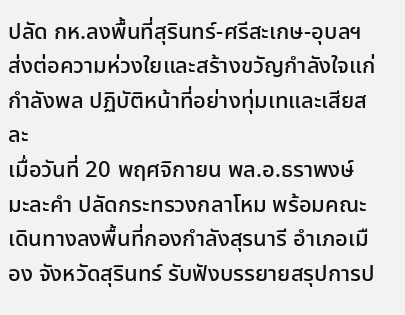ปลัด กห.ลงพื้นที่สุรินทร์-ศรีสะเกษ-อุบลฯ ส่งต่อความห่วงใยและสร้างขวัญกำลังใจแก่กำลังพล ปฏิบัติหน้าที่อย่างทุ่มเทและเสียสละ
เมื่อวันที่ 20 พฤศจิกายน พล.อ.ธราพงษ์ มะละคำ ปลัดกระทรวงกลาโหม พร้อมคณะ เดินทางลงพื้นที่กองกำลังสุรนารี อำเภอเมือง จังหวัดสุรินทร์ รับฟังบรรยายสรุปการป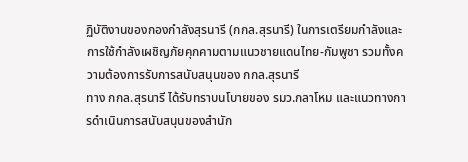ฏิบัติงานของกองกำลังสุรนารี (กกล.สุรนารี) ในการเตรียมกำลังและการใช้กำลังเผชิญภัยคุกคามตามแนวชายแดนไทย-กัมพูชา รวมทั้งความต้องการรับการสนับสนุนของ กกล.สุรนารี
ทาง กกล.สุรนารี ได้รับทราบนโบายของ รมว.กลาโหม และแนวทางการดำเนินการสนับสนุนของสำนัก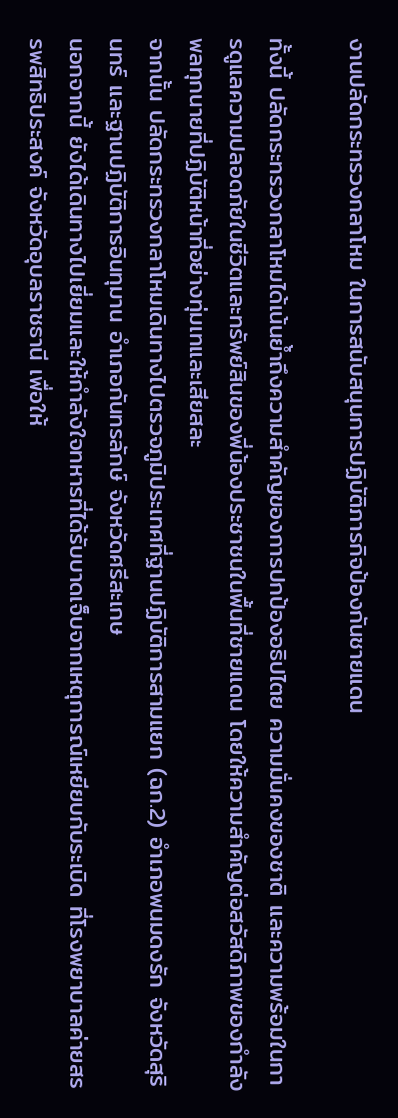งานปลัดกระทรวงกลาโหม ในการสนับสนุนการปฏิบัติภารกิจป้องกันชายแดน

ทั้งนี้ ปลัดกระทรวงกลาโหมได้เน้นย้ำถึงความสำคัญของการปกป้องอธิปไตย ความมั่นคงของชาติ และความพร้อมในการดูแลความปลอดภัยในชีวิตและทรัพย์สินของพี่น้องประชาชนในพื้นที่ชายแดน โดยให้ความสำคัญต่อสวัสดิภาพของกำลังพลทุกนายที่ปฏิบัติหน้าที่อย่างทุ่มเทและเสียสละ
จากนั้น ปลัดกระทรวงกลาโหมเดินทางไปตรวจภูมิประเทศที่ฐานปฏิบัติการสามแยก (ฉก.2) อำเภอพนมดงรัก จังหวัดสุรินทร์ และฐานปฏิบัติการอินทุมาน อำเภอกันทรลักษ์ จังหวัดศรีสะเกษ
นอกจากนี้ ยังได้เดินทางไปเยี่ยมและให้กำลังใจทหารที่ได้รับบาดเจ็บจากเหตุการณ์เหยียบกับระเบิด ที่โรงพยาบาลค่ายสรรพสิทธิประสงค์ จังหวัดอุบลราชธานี เพื่อให้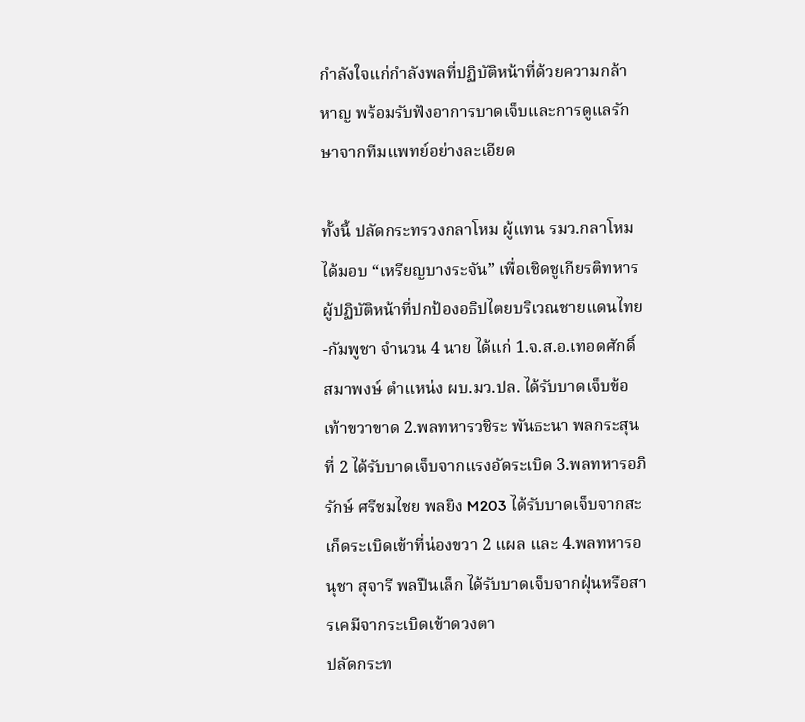กำลังใจแก่กำลังพลที่ปฏิบัติหน้าที่ด้วยความกล้าหาญ พร้อมรับฟังอาการบาดเจ็บและการดูแลรักษาจากทีมแพทย์อย่างละเอียด

ทั้งนี้ ปลัดกระทรวงกลาโหม ผู้แทน รมว.กลาโหม ได้มอบ “เหรียญบางระจัน” เพื่อเชิดชูเกียรติทหารผู้ปฏิบัติหน้าที่ปกป้องอธิปไตยบริเวณชายแดนไทย-กัมพูชา จำนวน 4 นาย ได้แก่ 1.จ.ส.อ.เทอดศักดิ์ สมาพงษ์ ตำแหน่ง ผบ.มว.ปล. ได้รับบาดเจ็บข้อเท้าขวาขาด 2.พลทหารวชิระ พันธะนา พลกระสุนที่ 2 ได้รับบาดเจ็บจากแรงอัดระเบิด 3.พลทหารอภิรักษ์ ศรีชมไชย พลยิง M203 ได้รับบาดเจ็บจากสะเก็ดระเบิดเข้าที่น่องขวา 2 แผล และ 4.พลทหารอนุชา สุจารี พลปืนเล็ก ได้รับบาดเจ็บจากฝุ่นหรือสารเคมีจากระเบิดเข้าดวงตา
ปลัดกระท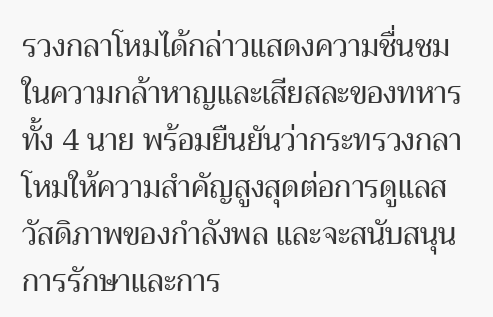รวงกลาโหมได้กล่าวแสดงความชื่นชมในความกล้าหาญและเสียสละของทหารทั้ง 4 นาย พร้อมยืนยันว่ากระทรวงกลาโหมให้ความสำคัญสูงสุดต่อการดูแลสวัสดิภาพของกำลังพล และจะสนับสนุนการรักษาและการ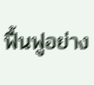ฟื้นฟูอย่าง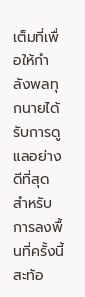เต็มที่เพื่อให้กำลังพลทุกนายได้รับการดูแลอย่างดีที่สุด
สำหรับการลงพื้นที่ครั้งนี้สะท้อ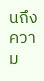นถึงความ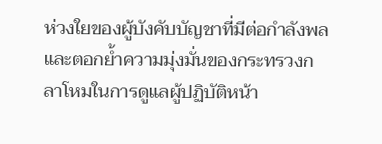ห่วงใยของผู้บังคับบัญชาที่มีต่อกำลังพล และตอกย้ำความมุ่งมั่นของกระทรวงกลาโหมในการดูแลผู้ปฏิบัติหน้า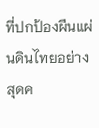ที่ปกป้องผืนแผ่นดินไทยอย่างสุดค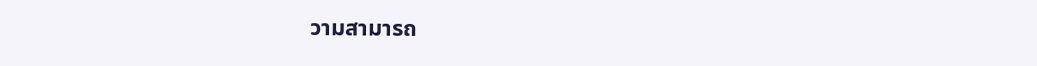วามสามารถ